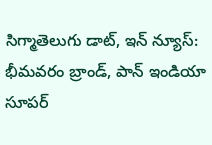సిగ్మాతెలుగు డాట్, ఇన్ న్యూస్: భీమవరం బ్రాండ్, పాన్ ఇండియా సూపర్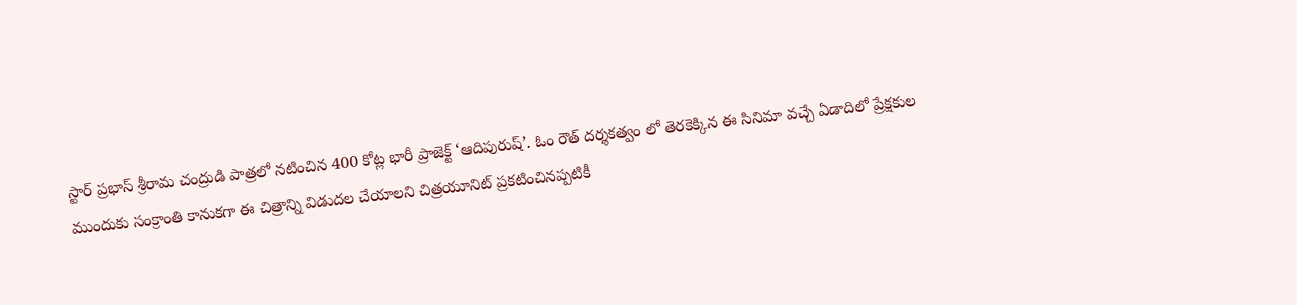స్టార్ ప్రభాస్ శ్రీరామ చంద్రుడి పాత్రలో నటించిన 400 కోట్ల భారీ ప్రాజెక్ట్ ‘ఆదిపురుష్’. ఓం రౌత్ దర్శకత్వం లో తెరకెక్కిన ఈ సినిమా వచ్చే ఏడాదిలో ప్రేక్షకుల ముందుకు సంక్రాంతి కానుకగా ఈ చిత్రాన్ని విడుదల చేయాలని చిత్రయూనిట్ ప్రకటించినప్పటికీ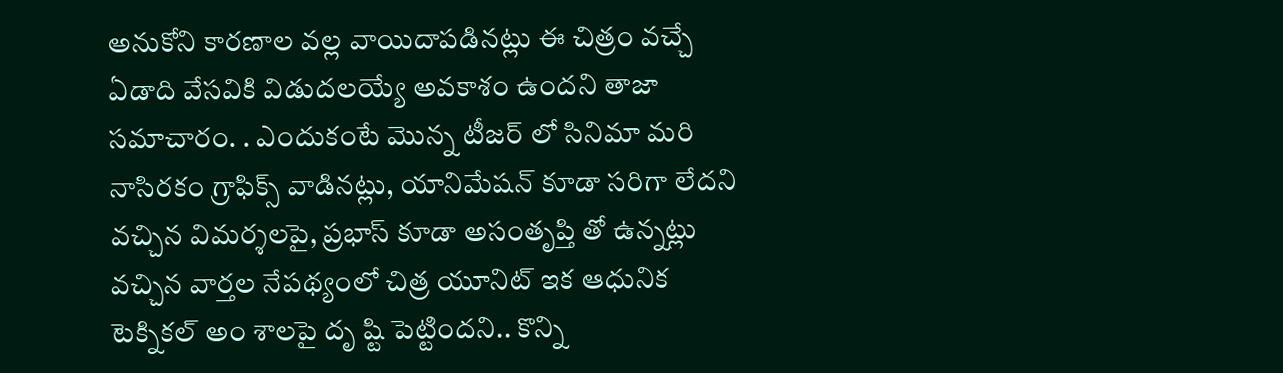అనుకోని కారణాల వల్ల వాయిదాపడినట్లు ఈ చిత్రం వచ్చే ఏడాది వేసవికి విడుదలయ్యే అవకాశం ఉందని తాజా సమాచారం. . ఎందుకంటే మొన్న టీజర్ లో సినిమా మరి నాసిరకం గ్రాఫిక్స్ వాడినట్లు, యానిమేషన్ కూడా సరిగా లేదని వచ్చిన విమర్శలపై, ప్రభాస్ కూడా అసంతృప్తి తో ఉన్నట్లు వచ్చిన వార్తల నేపథ్యంలో చిత్ర యూనిట్ ఇక ఆధునిక టెక్నికల్ అం శాలపై దృ ష్టి పెట్టిందని.. కొన్ని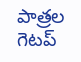పాత్రల గెటప్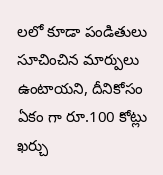లలో కూడా పండితులు సూచించిన మార్పులు ఉంటాయని, దీనికోసం ఏకం గా రూ.100 కోట్లు ఖర్చు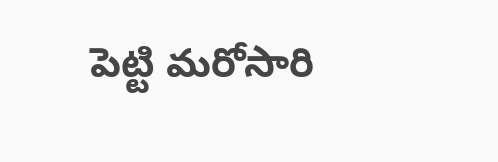పెట్టి మరోసారి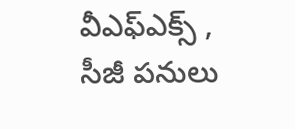వీఎఫ్ఎక్స్ , సీజీ పనులు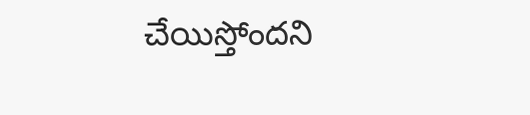చేయిస్తోందని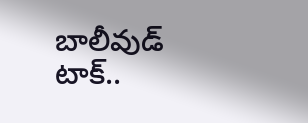బాలీవుడ్ టాక్..